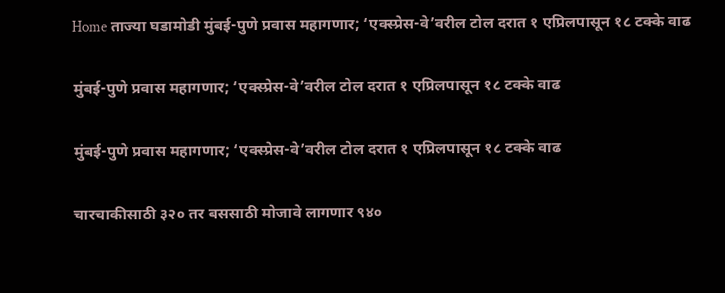Home ताज्या घडामोडी मुंबई-पुणे प्रवास महागणार; ‘एक्स्प्रेस-वे’वरील टोल दरात १ एप्रिलपासून १८ टक्के वाढ

मुंबई-पुणे प्रवास महागणार; ‘एक्स्प्रेस-वे’वरील टोल दरात १ एप्रिलपासून १८ टक्के वाढ

मुंबई-पुणे प्रवास महागणार; ‘एक्स्प्रेस-वे’वरील टोल दरात १ एप्रिलपासून १८ टक्के वाढ

चारचाकीसाठी ३२० तर बससाठी मोजावे लागणार ९४०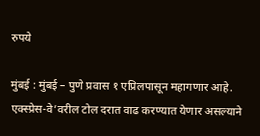रुपये

मुंबई : मुंबई – पुणे प्रवास १ एप्रिलपासून महागणार आहे. एक्स्प्रेस-वे’वरील टोल दरात वाढ करण्यात येणार असल्याने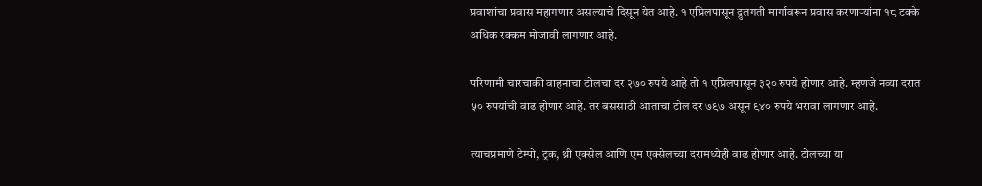प्रवाशांचा प्रवास महागणार असल्याचे दिसून येत आहे. १ एप्रिलपासून द्रुतगती मार्गावरून प्रवास करणाऱ्यांना १८ टक्के अधिक रक्कम मोजावी लागणार आहे.

परिणामी चारचाकी वाहनाचा टोलचा दर २७० रुपये आहे तो १ एप्रिलपासून ३२० रुपये होणार आहे. म्हणजे नव्या दरात ५० रुपयांची वाढ होणार आहे. तर बससाठी आताचा टोल दर ७९७ असून ९४० रुपये भरावा लागणार आहे.

त्याचप्रमाणे टेम्पो, ट्रक, थ्री एक्सेल आणि एम एक्सेलच्या दरामध्येही वाढ होणार आहे. टोलच्या या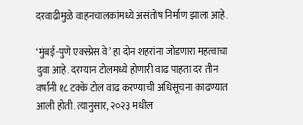दरवाढीमुळे वाहनचालकांमध्ये असंतोष निर्माण झाला आहे.

‘मुंबई-पुणे एक्स्प्रेस वे’ हा दोन शहरांना जोडणारा महत्वाचा दुवा आहे. दरम्यान टोलमध्ये होणारी वाढ पाहता दर तीन वर्षांनी १८ टक्के टोल वाढ करण्याची अधिसूचना काढण्यात आली होती. त्यानुसार, २०२३ मधील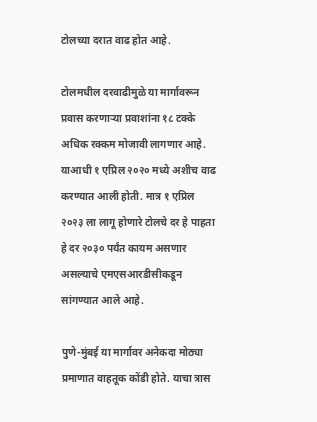टोलच्या दरात वाढ होत आहे.

टोलमधील दरवाढीमुळे या मार्गावरून प्रवास करणाऱ्या प्रवाशांना १८ टक्के अधिक रक्कम मोजावी लागणार आहे. याआधी १ एप्रिल २०२० मध्ये अशीच वाढ करण्यात आली होती. मात्र १ एप्रिल २०२३ ला लागू होणारे टोलचे दर हे पाहता हे दर २०३० पर्यंत कायम असणार असल्याचे एमएसआरडीसीकडून सांगण्यात आले आहे.

पुणे-मुंबई या मार्गावर अनेकदा मोठ्या प्रमाणात वाहतूक कोंडी होते. याचा त्रास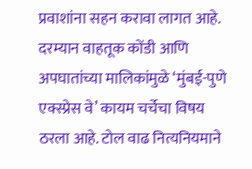प्रवाशांना सहन करावा लागत आहे. दरम्यान वाहतूक कोंडी आणि अपघातांच्या मालिकांमुळे ‘मुंबई-पुणे एक्स्प्रेस वे’ कायम चर्चेचा विषय ठरला आहे. टोल वाढ नित्यनियमाने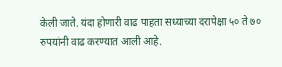केली जाते. यंदा होणारी वाढ पाहता सध्याच्या दरापेक्षा ५० ते ७० रुपयांनी वाढ करण्यात आली आहे.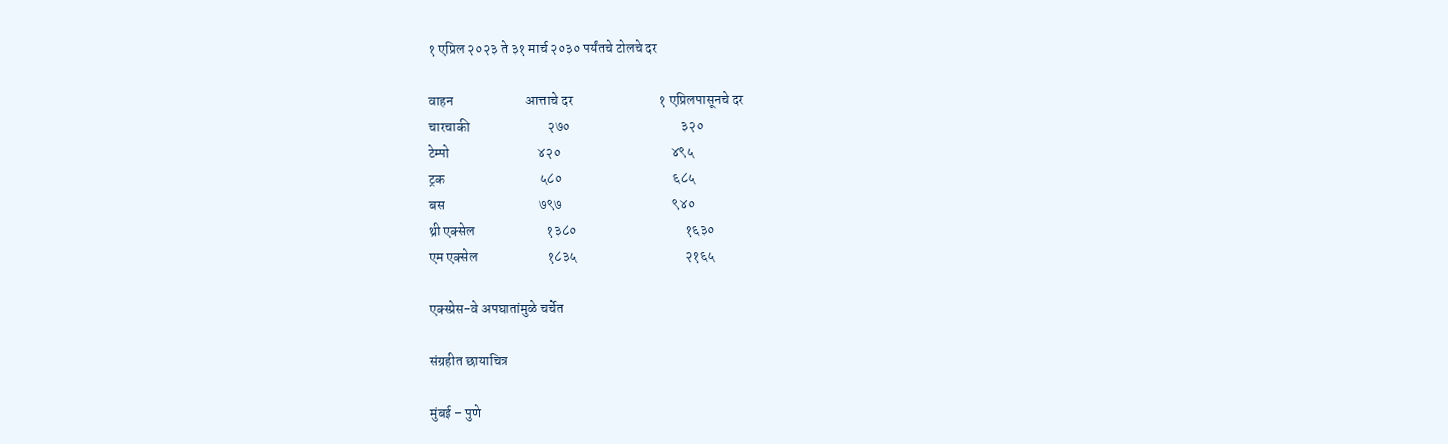१ एप्रिल २०२३ ते ३१ मार्च २०३० पर्यंतचे टोलचे दर

वाहन                          आत्ताचे दर                               १ एप्रिलपासूनचे दर
चारचाकी                            २७०                                        ३२०
टेम्पो                                ४२०                                        ४९५
ट्रक                                  ५८०                                        ६८५
बस                                  ७९७                                        ९४०
थ्री एक्सेल                          १३८०                                       १६३०
एम एक्सेल                         १८३५                                       २१६५

एक्स्प्रेस-वे अपघातांमुळे चर्चेत

संग्रहीत छायाचित्र

मुंबई – पुणे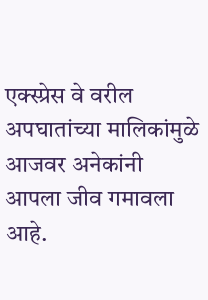एक्स्प्रेस वे वरील अपघातांच्या मालिकांमुळे आजवर अनेकांनी आपला जीव गमावला आहे.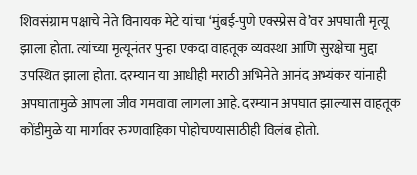शिवसंग्राम पक्षाचे नेते विनायक मेटे यांचा ‘मुंबई-पुणे एक्स्प्रेस वे’वर अपघाती मृत्यू झाला होता. त्यांच्या मृत्यूनंतर पुन्हा एकदा वाहतूक व्यवस्था आणि सुरक्षेचा मुद्दा उपस्थित झाला होता. दरम्यान या आधीही मराठी अभिनेते आनंद अभ्यंकर यांनाही अपघातामुळे आपला जीव गमवावा लागला आहे. दरम्यान अपघात झाल्यास वाहतूक कोंडीमुळे या मार्गावर रुग्णवाहिका पोहोचण्यासाठीही विलंब होतो.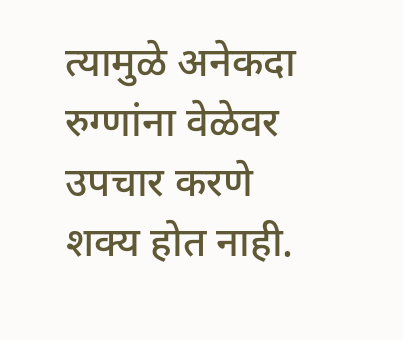त्यामुळे अनेकदा रुग्णांना वेळेवर उपचार करणे शक्य होत नाही.